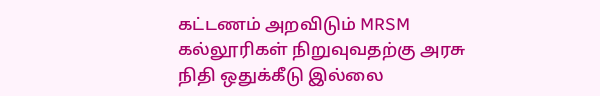கட்டணம் அறவிடும் MRSM கல்லூரிகள் நிறுவுவதற்கு அரசு நிதி ஒதுக்கீடு இல்லை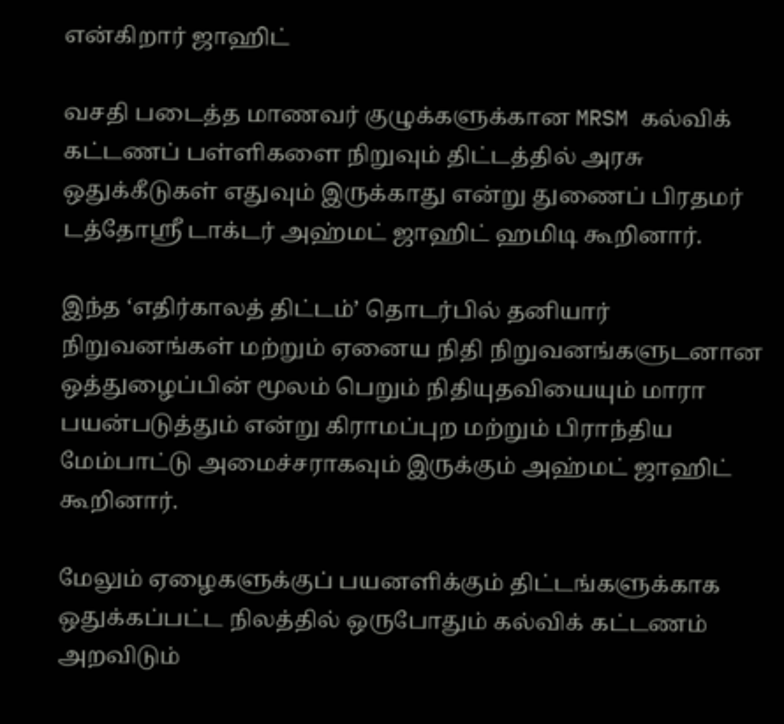என்கிறார் ஜாஹிட்

வசதி படைத்த மாணவர் குழுக்களுக்கான MRSM கல்விக் கட்டணப் பள்ளிகளை நிறுவும் திட்டத்தில் அரசு ஒதுக்கீடுகள் எதுவும் இருக்காது என்று துணைப் பிரதமர் டத்தோஸ்ரீ டாக்டர் அஹ்மட் ஜாஹிட் ஹமிடி கூறினார்.

இந்த ‘எதிர்காலத் திட்டம்’ தொடர்பில் தனியார் நிறுவனங்கள் மற்றும் ஏனைய நிதி நிறுவனங்களுடனான ஒத்துழைப்பின் மூலம் பெறும் நிதியுதவியையும் மாரா பயன்படுத்தும் என்று கிராமப்புற மற்றும் பிராந்திய மேம்பாட்டு அமைச்சராகவும் இருக்கும் அஹ்மட் ஜாஹிட் கூறினார்.

மேலும் ஏழைகளுக்குப் பயனளிக்கும் திட்டங்களுக்காக ஒதுக்கப்பட்ட நிலத்தில் ஒருபோதும் கல்விக் கட்டணம் அறவிடும்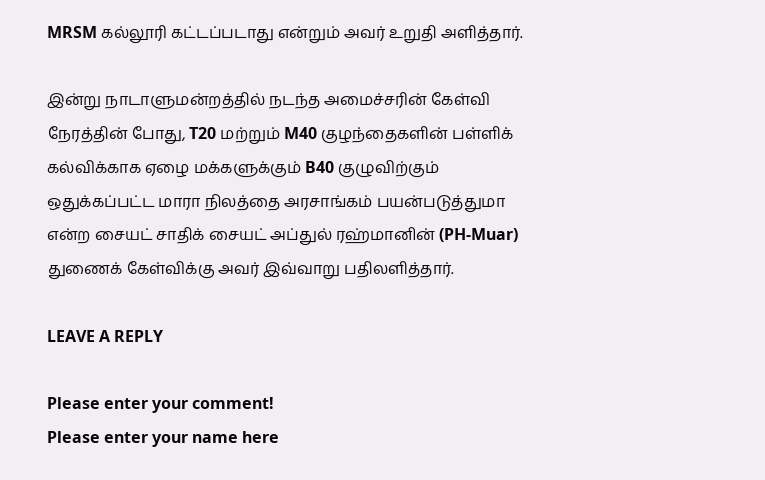MRSM கல்லூரி கட்டப்படாது என்றும் அவர் உறுதி அளித்தார்.

இன்று நாடாளுமன்றத்தில் நடந்த அமைச்சரின் கேள்வி நேரத்தின் போது, T20 மற்றும் M40 குழந்தைகளின் பள்ளிக் கல்விக்காக ஏழை மக்களுக்கும் B40 குழுவிற்கும் ஒதுக்கப்பட்ட மாரா நிலத்தை அரசாங்கம் பயன்படுத்துமா என்ற சையட் சாதிக் சையட் அப்துல் ரஹ்மானின் (PH-Muar) துணைக் கேள்விக்கு அவர் இவ்வாறு பதிலளித்தார்.

LEAVE A REPLY

Please enter your comment!
Please enter your name here